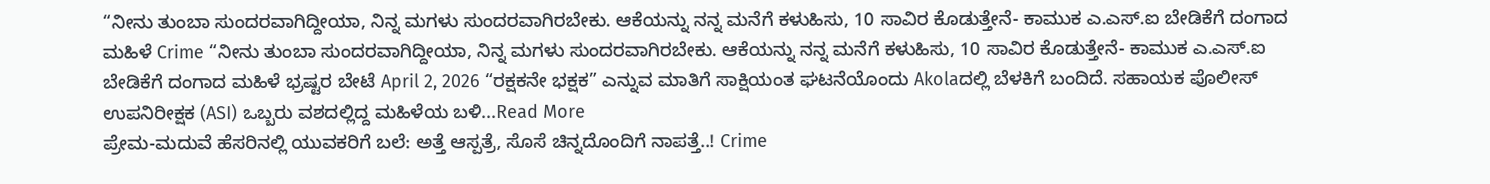“ನೀನು ತುಂಬಾ ಸುಂದರವಾಗಿದ್ದೀಯಾ, ನಿನ್ನ ಮಗಳು ಸುಂದರವಾಗಿರಬೇಕು. ಆಕೆಯನ್ನು ನನ್ನ ಮನೆಗೆ ಕಳುಹಿಸು, 10 ಸಾವಿರ ಕೊಡುತ್ತೇನೆ- ಕಾಮುಕ ಎ.ಎಸ್.ಐ ಬೇಡಿಕೆಗೆ ದಂಗಾದ ಮಹಿಳೆ Crime “ನೀನು ತುಂಬಾ ಸುಂದರವಾಗಿದ್ದೀಯಾ, ನಿನ್ನ ಮಗಳು ಸುಂದರವಾಗಿರಬೇಕು. ಆಕೆಯನ್ನು ನನ್ನ ಮನೆಗೆ ಕಳುಹಿಸು, 10 ಸಾವಿರ ಕೊಡುತ್ತೇನೆ- ಕಾಮುಕ ಎ.ಎಸ್.ಐ ಬೇಡಿಕೆಗೆ ದಂಗಾದ ಮಹಿಳೆ ಭ್ರಷ್ಟರ ಬೇಟೆ April 2, 2026 “ರಕ್ಷಕನೇ ಭಕ್ಷಕ” ಎನ್ನುವ ಮಾತಿಗೆ ಸಾಕ್ಷಿಯಂತ ಘಟನೆಯೊಂದು Akolaದಲ್ಲಿ ಬೆಳಕಿಗೆ ಬಂದಿದೆ. ಸಹಾಯಕ ಪೊಲೀಸ್ ಉಪನಿರೀಕ್ಷಕ (ASI) ಒಬ್ಬರು ವಶದಲ್ಲಿದ್ದ ಮಹಿಳೆಯ ಬಳಿ...Read More
ಪ್ರೇಮ-ಮದುವೆ ಹೆಸರಿನಲ್ಲಿ ಯುವಕರಿಗೆ ಬಲೆ: ಅತ್ತೆ ಆಸ್ಪತ್ರೆ, ಸೊಸೆ ಚಿನ್ನದೊಂದಿಗೆ ನಾಪತ್ತೆ..! Crime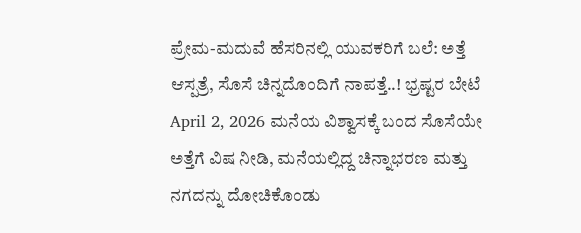ಪ್ರೇಮ-ಮದುವೆ ಹೆಸರಿನಲ್ಲಿ ಯುವಕರಿಗೆ ಬಲೆ: ಅತ್ತೆ ಆಸ್ಪತ್ರೆ, ಸೊಸೆ ಚಿನ್ನದೊಂದಿಗೆ ನಾಪತ್ತೆ..! ಭ್ರಷ್ಟರ ಬೇಟೆ April 2, 2026 ಮನೆಯ ವಿಶ್ವಾಸಕ್ಕೆ ಬಂದ ಸೊಸೆಯೇ ಅತ್ತೆಗೆ ವಿಷ ನೀಡಿ, ಮನೆಯಲ್ಲಿದ್ದ ಚಿನ್ನಾಭರಣ ಮತ್ತು ನಗದನ್ನು ದೋಚಿಕೊಂಡು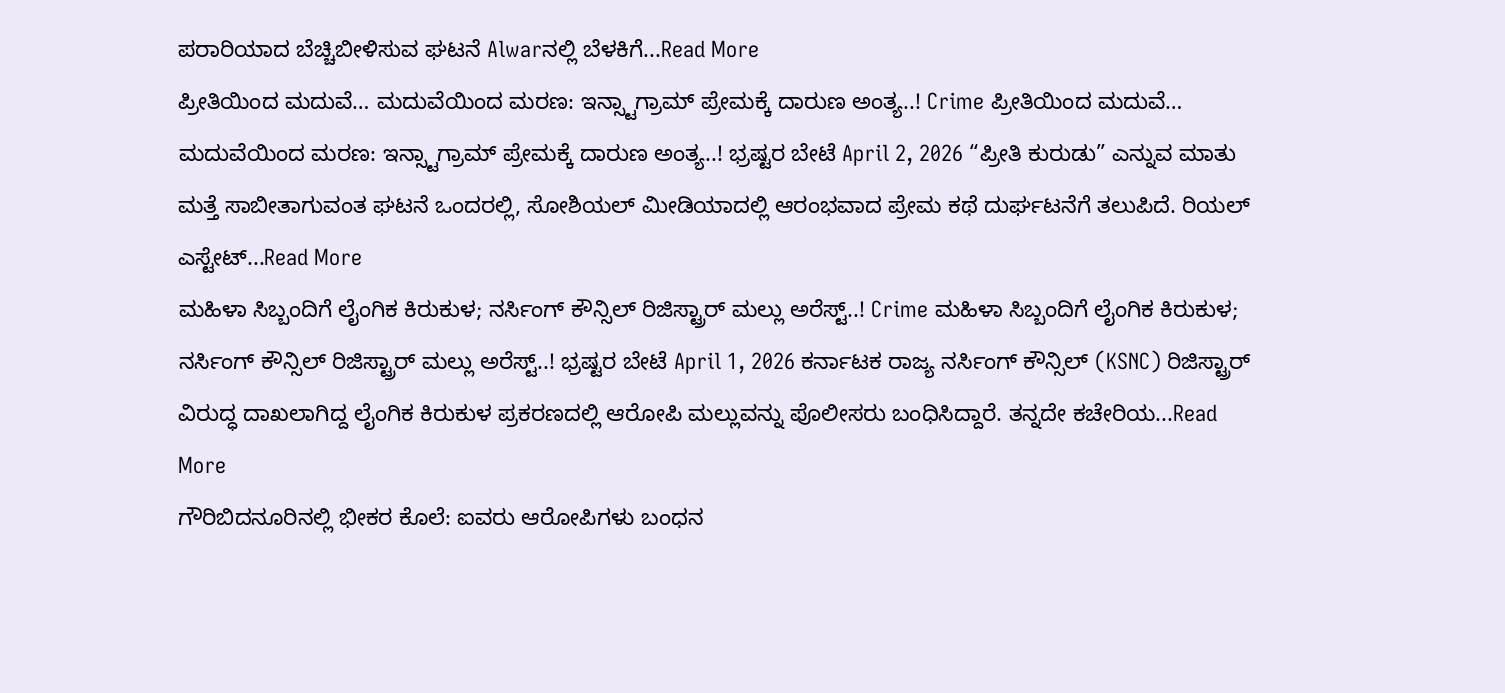ಪರಾರಿಯಾದ ಬೆಚ್ಚಿಬೀಳಿಸುವ ಘಟನೆ Alwarನಲ್ಲಿ ಬೆಳಕಿಗೆ...Read More
ಪ್ರೀತಿಯಿಂದ ಮದುವೆ… ಮದುವೆಯಿಂದ ಮರಣ: ಇನ್ಸ್ಟಾಗ್ರಾಮ್ ಪ್ರೇಮಕ್ಕೆ ದಾರುಣ ಅಂತ್ಯ..! Crime ಪ್ರೀತಿಯಿಂದ ಮದುವೆ… ಮದುವೆಯಿಂದ ಮರಣ: ಇನ್ಸ್ಟಾಗ್ರಾಮ್ ಪ್ರೇಮಕ್ಕೆ ದಾರುಣ ಅಂತ್ಯ..! ಭ್ರಷ್ಟರ ಬೇಟೆ April 2, 2026 “ಪ್ರೀತಿ ಕುರುಡು” ಎನ್ನುವ ಮಾತು ಮತ್ತೆ ಸಾಬೀತಾಗುವಂತ ಘಟನೆ ಒಂದರಲ್ಲಿ, ಸೋಶಿಯಲ್ ಮೀಡಿಯಾದಲ್ಲಿ ಆರಂಭವಾದ ಪ್ರೇಮ ಕಥೆ ದುರ್ಘಟನೆಗೆ ತಲುಪಿದೆ. ರಿಯಲ್ ಎಸ್ಟೇಟ್...Read More
ಮಹಿಳಾ ಸಿಬ್ಬಂದಿಗೆ ಲೈಂಗಿಕ ಕಿರುಕುಳ; ನರ್ಸಿಂಗ್ ಕೌನ್ಸಿಲ್ ರಿಜಿಸ್ಟ್ರಾರ್ ಮಲ್ಲು ಅರೆಸ್ಟ್..! Crime ಮಹಿಳಾ ಸಿಬ್ಬಂದಿಗೆ ಲೈಂಗಿಕ ಕಿರುಕುಳ; ನರ್ಸಿಂಗ್ ಕೌನ್ಸಿಲ್ ರಿಜಿಸ್ಟ್ರಾರ್ ಮಲ್ಲು ಅರೆಸ್ಟ್..! ಭ್ರಷ್ಟರ ಬೇಟೆ April 1, 2026 ಕರ್ನಾಟಕ ರಾಜ್ಯ ನರ್ಸಿಂಗ್ ಕೌನ್ಸಿಲ್ (KSNC) ರಿಜಿಸ್ಟ್ರಾರ್ ವಿರುದ್ಧ ದಾಖಲಾಗಿದ್ದ ಲೈಂಗಿಕ ಕಿರುಕುಳ ಪ್ರಕರಣದಲ್ಲಿ ಆರೋಪಿ ಮಲ್ಲುವನ್ನು ಪೊಲೀಸರು ಬಂಧಿಸಿದ್ದಾರೆ. ತನ್ನದೇ ಕಚೇರಿಯ...Read More
ಗೌರಿಬಿದನೂರಿನಲ್ಲಿ ಭೀಕರ ಕೊಲೆ: ಐವರು ಆರೋಪಿಗಳು ಬಂಧನ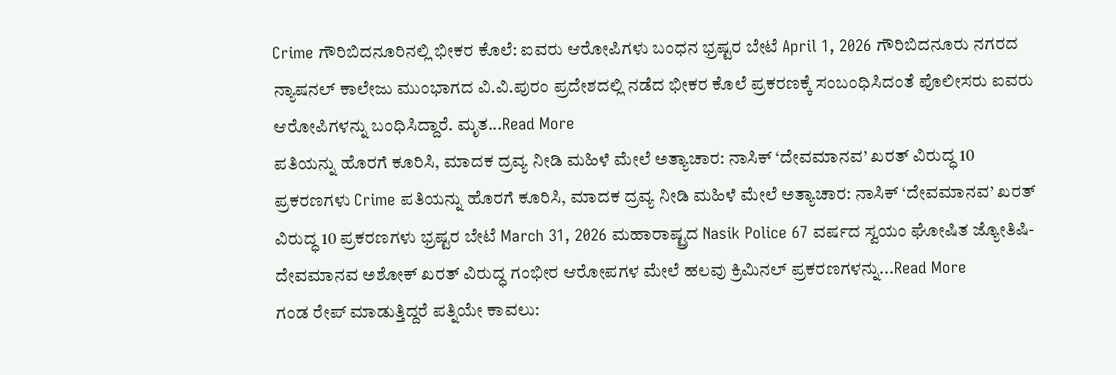Crime ಗೌರಿಬಿದನೂರಿನಲ್ಲಿ ಭೀಕರ ಕೊಲೆ: ಐವರು ಆರೋಪಿಗಳು ಬಂಧನ ಭ್ರಷ್ಟರ ಬೇಟೆ April 1, 2026 ಗೌರಿಬಿದನೂರು ನಗರದ ನ್ಯಾಷನಲ್ ಕಾಲೇಜು ಮುಂಭಾಗದ ವಿ.ವಿ.ಪುರಂ ಪ್ರದೇಶದಲ್ಲಿ ನಡೆದ ಭೀಕರ ಕೊಲೆ ಪ್ರಕರಣಕ್ಕೆ ಸಂಬಂಧಿಸಿದಂತೆ ಪೊಲೀಸರು ಐವರು ಆರೋಪಿಗಳನ್ನು ಬಂಧಿಸಿದ್ದಾರೆ. ಮೃತ...Read More
ಪತಿಯನ್ನು ಹೊರಗೆ ಕೂರಿಸಿ, ಮಾದಕ ದ್ರವ್ಯ ನೀಡಿ ಮಹಿಳೆ ಮೇಲೆ ಅತ್ಯಾಚಾರ: ನಾಸಿಕ್ ‘ದೇವಮಾನವ’ ಖರತ್ ವಿರುದ್ಧ 10 ಪ್ರಕರಣಗಳು Crime ಪತಿಯನ್ನು ಹೊರಗೆ ಕೂರಿಸಿ, ಮಾದಕ ದ್ರವ್ಯ ನೀಡಿ ಮಹಿಳೆ ಮೇಲೆ ಅತ್ಯಾಚಾರ: ನಾಸಿಕ್ ‘ದೇವಮಾನವ’ ಖರತ್ ವಿರುದ್ಧ 10 ಪ್ರಕರಣಗಳು ಭ್ರಷ್ಟರ ಬೇಟೆ March 31, 2026 ಮಹಾರಾಷ್ಟ್ರದ Nasik Police 67 ವರ್ಷದ ಸ್ವಯಂ ಘೋಷಿತ ಜ್ಯೋತಿಷಿ-ದೇವಮಾನವ ಅಶೋಕ್ ಖರತ್ ವಿರುದ್ಧ ಗಂಭೀರ ಆರೋಪಗಳ ಮೇಲೆ ಹಲವು ಕ್ರಿಮಿನಲ್ ಪ್ರಕರಣಗಳನ್ನು...Read More
ಗಂಡ ರೇಪ್ ಮಾಡುತ್ತಿದ್ದರೆ ಪತ್ನಿಯೇ ಕಾವಲು: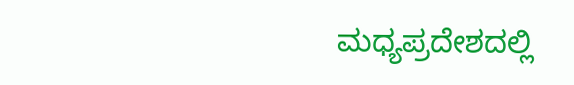ಮಧ್ಯಪ್ರದೇಶದಲ್ಲಿ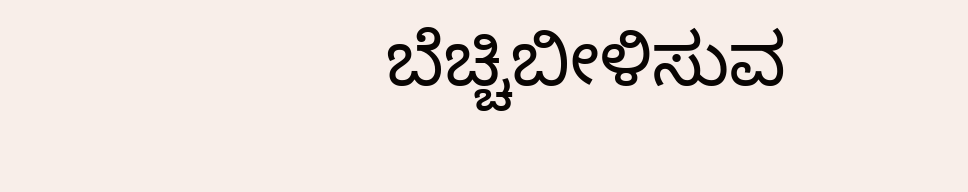ಬೆಚ್ಚಿಬೀಳಿಸುವ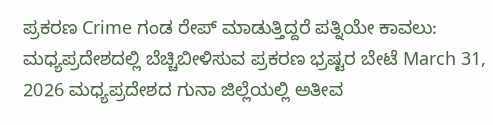ಪ್ರಕರಣ Crime ಗಂಡ ರೇಪ್ ಮಾಡುತ್ತಿದ್ದರೆ ಪತ್ನಿಯೇ ಕಾವಲು: ಮಧ್ಯಪ್ರದೇಶದಲ್ಲಿ ಬೆಚ್ಚಿಬೀಳಿಸುವ ಪ್ರಕರಣ ಭ್ರಷ್ಟರ ಬೇಟೆ March 31, 2026 ಮಧ್ಯಪ್ರದೇಶದ ಗುನಾ ಜಿಲ್ಲೆಯಲ್ಲಿ ಅತೀವ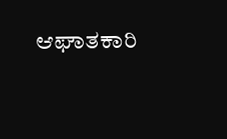ಆಘಾತಕಾರಿ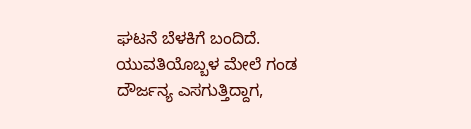ಘಟನೆ ಬೆಳಕಿಗೆ ಬಂದಿದೆ. ಯುವತಿಯೊಬ್ಬಳ ಮೇಲೆ ಗಂಡ ದೌರ್ಜನ್ಯ ಎಸಗುತ್ತಿದ್ದಾಗ,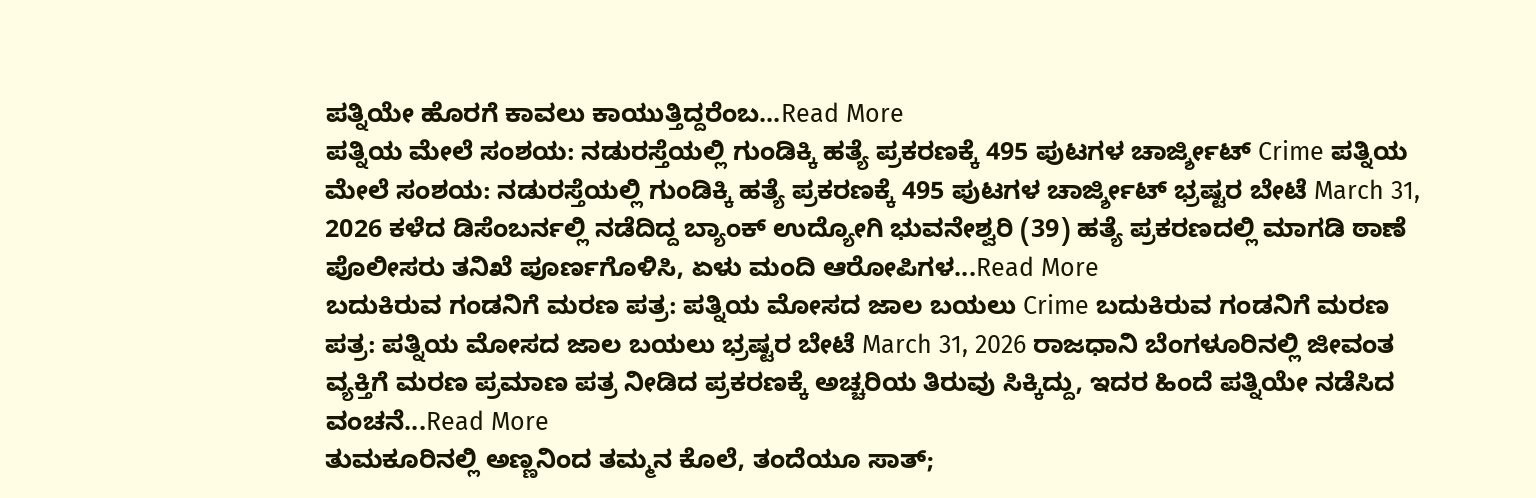ಪತ್ನಿಯೇ ಹೊರಗೆ ಕಾವಲು ಕಾಯುತ್ತಿದ್ದರೆಂಬ...Read More
ಪತ್ನಿಯ ಮೇಲೆ ಸಂಶಯ: ನಡುರಸ್ತೆಯಲ್ಲಿ ಗುಂಡಿಕ್ಕಿ ಹತ್ಯೆ ಪ್ರಕರಣಕ್ಕೆ 495 ಪುಟಗಳ ಚಾರ್ಜ್ಶೀಟ್ Crime ಪತ್ನಿಯ ಮೇಲೆ ಸಂಶಯ: ನಡುರಸ್ತೆಯಲ್ಲಿ ಗುಂಡಿಕ್ಕಿ ಹತ್ಯೆ ಪ್ರಕರಣಕ್ಕೆ 495 ಪುಟಗಳ ಚಾರ್ಜ್ಶೀಟ್ ಭ್ರಷ್ಟರ ಬೇಟೆ March 31, 2026 ಕಳೆದ ಡಿಸೆಂಬರ್ನಲ್ಲಿ ನಡೆದಿದ್ದ ಬ್ಯಾಂಕ್ ಉದ್ಯೋಗಿ ಭುವನೇಶ್ವರಿ (39) ಹತ್ಯೆ ಪ್ರಕರಣದಲ್ಲಿ ಮಾಗಡಿ ಠಾಣೆ ಪೊಲೀಸರು ತನಿಖೆ ಪೂರ್ಣಗೊಳಿಸಿ, ಏಳು ಮಂದಿ ಆರೋಪಿಗಳ...Read More
ಬದುಕಿರುವ ಗಂಡನಿಗೆ ಮರಣ ಪತ್ರ: ಪತ್ನಿಯ ಮೋಸದ ಜಾಲ ಬಯಲು Crime ಬದುಕಿರುವ ಗಂಡನಿಗೆ ಮರಣ ಪತ್ರ: ಪತ್ನಿಯ ಮೋಸದ ಜಾಲ ಬಯಲು ಭ್ರಷ್ಟರ ಬೇಟೆ March 31, 2026 ರಾಜಧಾನಿ ಬೆಂಗಳೂರಿನಲ್ಲಿ ಜೀವಂತ ವ್ಯಕ್ತಿಗೆ ಮರಣ ಪ್ರಮಾಣ ಪತ್ರ ನೀಡಿದ ಪ್ರಕರಣಕ್ಕೆ ಅಚ್ಚರಿಯ ತಿರುವು ಸಿಕ್ಕಿದ್ದು, ಇದರ ಹಿಂದೆ ಪತ್ನಿಯೇ ನಡೆಸಿದ ವಂಚನೆ...Read More
ತುಮಕೂರಿನಲ್ಲಿ ಅಣ್ಣನಿಂದ ತಮ್ಮನ ಕೊಲೆ, ತಂದೆಯೂ ಸಾತ್;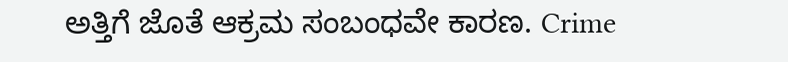ಅತ್ತಿಗೆ ಜೊತೆ ಆಕ್ರಮ ಸಂಬಂಧವೇ ಕಾರಣ. Crime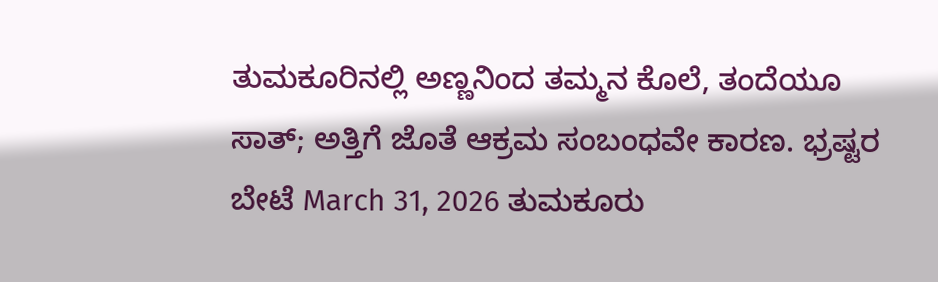ತುಮಕೂರಿನಲ್ಲಿ ಅಣ್ಣನಿಂದ ತಮ್ಮನ ಕೊಲೆ, ತಂದೆಯೂ ಸಾತ್; ಅತ್ತಿಗೆ ಜೊತೆ ಆಕ್ರಮ ಸಂಬಂಧವೇ ಕಾರಣ. ಭ್ರಷ್ಟರ ಬೇಟೆ March 31, 2026 ತುಮಕೂರು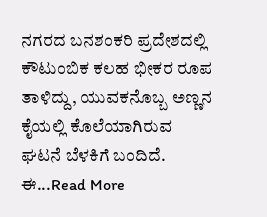ನಗರದ ಬನಶಂಕರಿ ಪ್ರದೇಶದಲ್ಲಿ ಕೌಟುಂಬಿಕ ಕಲಹ ಭೀಕರ ರೂಪ ತಾಳಿದ್ದು, ಯುವಕನೊಬ್ಬ ಅಣ್ಣನ ಕೈಯಲ್ಲಿ ಕೊಲೆಯಾಗಿರುವ ಘಟನೆ ಬೆಳಕಿಗೆ ಬಂದಿದೆ. ಈ...Read More